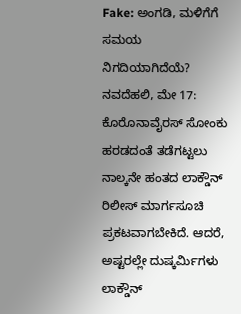Fake: ಅಂಗಡಿ, ಮಳಿಗೆಗೆ ಸಮಯ ನಿಗದಿಯಾಗಿದೆಯೆ?
ನವದೆಹಲಿ, ಮೇ 17: ಕೊರೊನಾವೈರಸ್ ಸೋಂಕು ಹರಡದಂತೆ ತಡೆಗಟ್ಟಲು ನಾಲ್ಕನೇ ಹಂತದ ಲಾಕ್ಡೌನ್ ರಿಲೀಸ್ ಮಾರ್ಗಸೂಚಿ ಪ್ರಕಟವಾಗಬೇಕಿದೆ. ಆದರೆ, ಅಷ್ಟರಲ್ಲೇ ದುಷ್ಕರ್ಮಿಗಳು ಲಾಕ್ಡೌನ್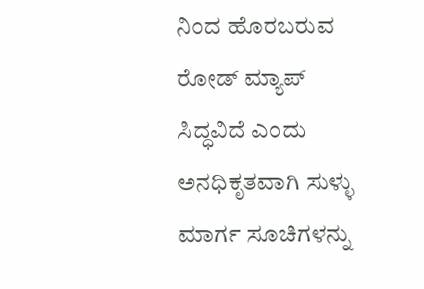ನಿಂದ ಹೊರಬರುವ ರೋಡ್ ಮ್ಯಾಪ್ ಸಿದ್ಧವಿದೆ ಎಂದು ಅನಧಿಕೃತವಾಗಿ ಸುಳ್ಳು ಮಾರ್ಗ ಸೂಚಿಗಳನ್ನು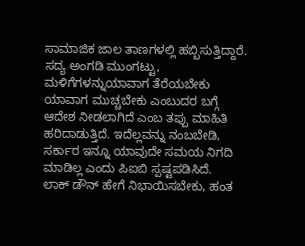ಸಾಮಾಜಿಕ ಜಾಲ ತಾಣಗಳಲ್ಲಿ ಹಬ್ಬಿಸುತ್ತಿದ್ದಾರೆ.
ಸದ್ಯ ಅಂಗಡಿ ಮುಂಗಟ್ಟು, ಮಳಿಗೆಗಳನ್ನುಯಾವಾಗ ತೆರೆಯಬೇಕು ಯಾವಾಗ ಮುಚ್ಚಬೇಕು ಎಂಬುದರ ಬಗ್ಗೆ ಆದೇಶ ನೀಡಲಾಗಿದೆ ಎಂಬ ತಪ್ಪು ಮಾಹಿತಿ ಹರಿದಾಡುತ್ತಿದೆ. ಇದೆಲ್ಲವನ್ನು ನಂಬಬೇಡಿ, ಸರ್ಕಾರ ಇನ್ನೂ ಯಾವುದೇ ಸಮಯ ನಿಗದಿ ಮಾಡಿಲ್ಲ ಎಂದು ಪಿಐಬಿ ಸ್ಪಷ್ಟಪಡಿಸಿದೆ.
ಲಾಕ್ ಡೌನ್ ಹೇಗೆ ನಿಭಾಯಿಸಬೇಕು, ಹಂತ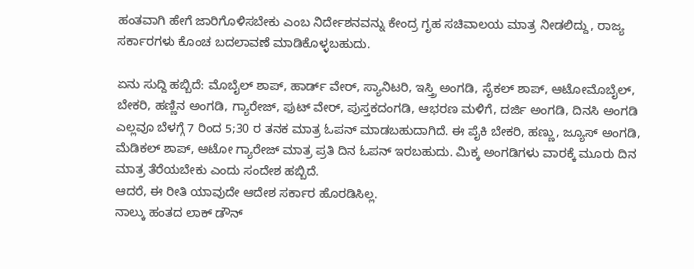ಹಂತವಾಗಿ ಹೇಗೆ ಜಾರಿಗೊಳಿಸಬೇಕು ಎಂಬ ನಿರ್ದೇಶನವನ್ನು ಕೇಂದ್ರ ಗೃಹ ಸಚಿವಾಲಯ ಮಾತ್ರ ನೀಡಲಿದ್ದು, ರಾಜ್ಯ ಸರ್ಕಾರಗಳು ಕೊಂಚ ಬದಲಾವಣೆ ಮಾಡಿಕೊಳ್ಳಬಹುದು.

ಏನು ಸುದ್ದಿ ಹಬ್ಬಿದೆ: ಮೊಬೈಲ್ ಶಾಪ್, ಹಾರ್ಡ್ ವೇರ್, ಸ್ಯಾನಿಟರಿ, ಇಸ್ತ್ರಿ ಅಂಗಡಿ, ಸೈಕಲ್ ಶಾಪ್, ಆಟೋಮೊಬೈಲ್, ಬೇಕರಿ, ಹಣ್ಣಿನ ಅಂಗಡಿ, ಗ್ಯಾರೇಜ್, ಫುಟ್ ವೇರ್, ಪುಸ್ತಕದಂಗಡಿ, ಆಭರಣ ಮಳಿಗೆ, ದರ್ಜಿ ಅಂಗಡಿ, ದಿನಸಿ ಅಂಗಡಿ ಎಲ್ಲವೂ ಬೆಳಗ್ಗೆ 7 ರಿಂದ 5;30 ರ ತನಕ ಮಾತ್ರ ಓಪನ್ ಮಾಡಬಹುದಾಗಿದೆ. ಈ ಪೈಕಿ ಬೇಕರಿ, ಹಣ್ಣು, ಜ್ಯೂಸ್ ಅಂಗಡಿ, ಮೆಡಿಕಲ್ ಶಾಪ್, ಆಟೋ ಗ್ಯಾರೇಜ್ ಮಾತ್ರ ಪ್ರತಿ ದಿನ ಓಪನ್ ಇರಬಹುದು. ಮಿಕ್ಕ ಅಂಗಡಿಗಳು ವಾರಕ್ಕೆ ಮೂರು ದಿನ ಮಾತ್ರ ತೆರೆಯಬೇಕು ಎಂದು ಸಂದೇಶ ಹಬ್ಬಿದೆ.
ಆದರೆ, ಈ ರೀತಿ ಯಾವುದೇ ಆದೇಶ ಸರ್ಕಾರ ಹೊರಡಿಸಿಲ್ಲ.
ನಾಲ್ಕು ಹಂತದ ಲಾಕ್ ಡೌನ್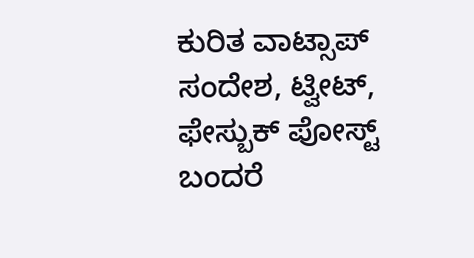ಕುರಿತ ವಾಟ್ಸಾಪ್ ಸಂದೇಶ, ಟ್ವೀಟ್, ಫೇಸ್ಬುಕ್ ಪೋಸ್ಟ್ ಬಂದರೆ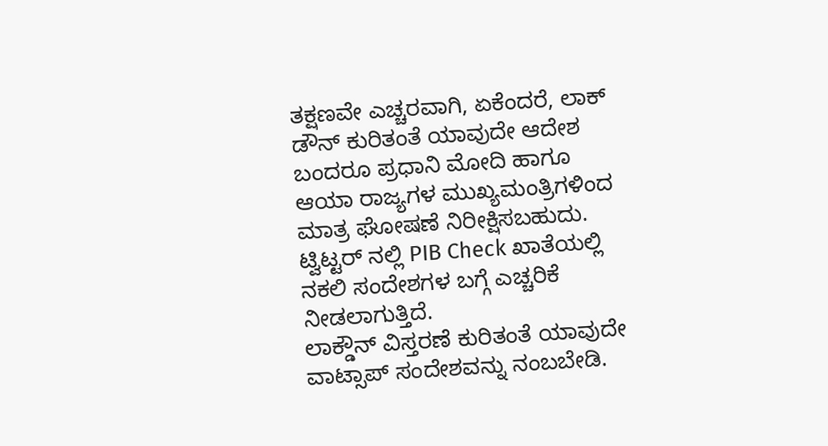ತಕ್ಷಣವೇ ಎಚ್ಚರವಾಗಿ, ಏಕೆಂದರೆ, ಲಾಕ್ ಡೌನ್ ಕುರಿತಂತೆ ಯಾವುದೇ ಆದೇಶ ಬಂದರೂ ಪ್ರಧಾನಿ ಮೋದಿ ಹಾಗೂ ಆಯಾ ರಾಜ್ಯಗಳ ಮುಖ್ಯಮಂತ್ರಿಗಳಿಂದ ಮಾತ್ರ ಘೋಷಣೆ ನಿರೀಕ್ಷಿಸಬಹುದು. ಟ್ವಿಟ್ಟರ್ ನಲ್ಲಿ PIB Check ಖಾತೆಯಲ್ಲಿ ನಕಲಿ ಸಂದೇಶಗಳ ಬಗ್ಗೆ ಎಚ್ಚರಿಕೆ ನೀಡಲಾಗುತ್ತಿದೆ.
ಲಾಕ್ಡೌನ್ ವಿಸ್ತರಣೆ ಕುರಿತಂತೆ ಯಾವುದೇ ವಾಟ್ಸಾಪ್ ಸಂದೇಶವನ್ನು ನಂಬಬೇಡಿ.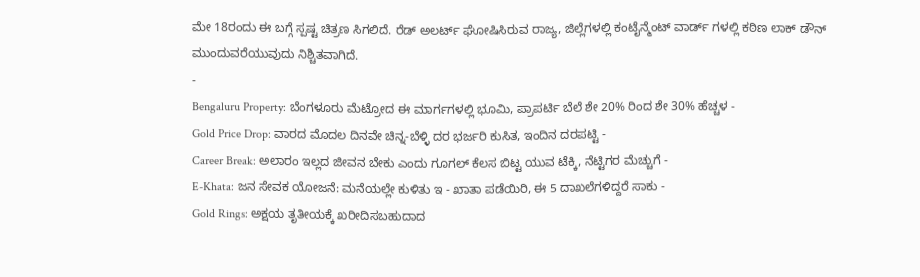ಮೇ 18ರಂದು ಈ ಬಗ್ಗೆ ಸ್ಪಷ್ಟ ಚಿತ್ರಣ ಸಿಗಲಿದೆ. ರೆಡ್ ಅಲರ್ಟ್ ಘೋಷಿಸಿರುವ ರಾಜ್ಯ, ಜಿಲ್ಲೆಗಳಲ್ಲಿ ಕಂಟೈನ್ಮೆಂಟ್ ವಾರ್ಡ್ ಗಳಲ್ಲಿ ಕಠಿಣ ಲಾಕ್ ಡೌನ್ ಮುಂದುವರೆಯುವುದು ನಿಶ್ಚಿತವಾಗಿದೆ.
-
Bengaluru Property: ಬೆಂಗಳೂರು ಮೆಟ್ರೋದ ಈ ಮಾರ್ಗಗಳಲ್ಲಿ ಭೂಮಿ, ಪ್ರಾಪರ್ಟಿ ಬೆಲೆ ಶೇ 20% ರಿಂದ ಶೇ 30% ಹೆಚ್ಚಳ -
Gold Price Drop: ವಾರದ ಮೊದಲ ದಿನವೇ ಚಿನ್ನ-ಬೆಳ್ಳಿ ದರ ಭರ್ಜರಿ ಕುಸಿತ, ಇಂದಿನ ದರಪಟ್ಟಿ -
Career Break: ಅಲಾರಂ ಇಲ್ಲದ ಜೀವನ ಬೇಕು ಎಂದು ಗೂಗಲ್ ಕೆಲಸ ಬಿಟ್ಟ ಯುವ ಟೆಕ್ಕಿ, ನೆಟ್ಟಿಗರ ಮೆಚ್ಚುಗೆ -
E-Khata: ಜನ ಸೇವಕ ಯೋಜನೆ: ಮನೆಯಲ್ಲೇ ಕುಳಿತು ಇ - ಖಾತಾ ಪಡೆಯಿರಿ, ಈ 5 ದಾಖಲೆಗಳಿದ್ದರೆ ಸಾಕು -
Gold Rings: ಅಕ್ಷಯ ತೃತೀಯಕ್ಕೆ ಖರೀದಿಸಬಹುದಾದ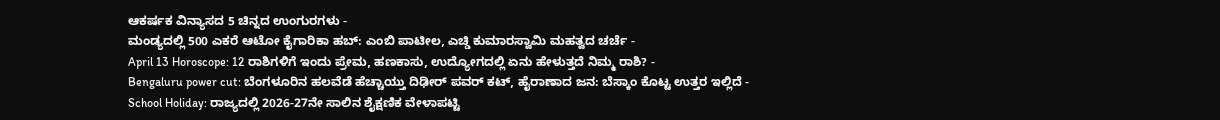ಆಕರ್ಷಕ ವಿನ್ಯಾಸದ 5 ಚಿನ್ನದ ಉಂಗುರಗಳು -
ಮಂಡ್ಯದಲ್ಲಿ 500 ಎಕರೆ ಆಟೋ ಕೈಗಾರಿಕಾ ಹಬ್: ಎಂಬಿ ಪಾಟೀಲ, ಎಚ್ಡಿ ಕುಮಾರಸ್ವಾಮಿ ಮಹತ್ವದ ಚರ್ಚೆ -
April 13 Horoscope: 12 ರಾಶಿಗಳಿಗೆ ಇಂದು ಪ್ರೇಮ, ಹಣಕಾಸು, ಉದ್ಯೋಗದಲ್ಲಿ ಏನು ಹೇಳುತ್ತದೆ ನಿಮ್ಮ ರಾಶಿ? -
Bengaluru power cut: ಬೆಂಗಳೂರಿನ ಹಲವೆಡೆ ಹೆಚ್ಚಾಯ್ತು ದಿಢೀರ್ ಪವರ್ ಕಟ್, ಹೈರಾಣಾದ ಜನ: ಬೆಸ್ಕಾಂ ಕೊಟ್ಟ ಉತ್ತರ ಇಲ್ಲಿದೆ -
School Holiday: ರಾಜ್ಯದಲ್ಲಿ 2026-27ನೇ ಸಾಲಿನ ಶೈಕ್ಷಣಿಕ ವೇಳಾಪಟ್ಟಿ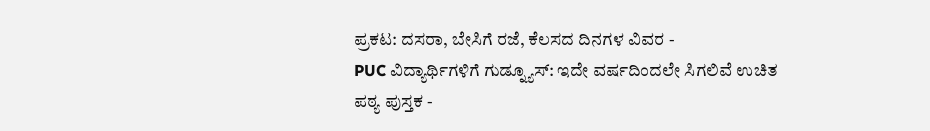ಪ್ರಕಟ: ದಸರಾ, ಬೇಸಿಗೆ ರಜೆ, ಕೆಲಸದ ದಿನಗಳ ವಿವರ -
PUC ವಿದ್ಯಾರ್ಥಿಗಳಿಗೆ ಗುಡ್ನ್ಯೂಸ್: ಇದೇ ವರ್ಷದಿಂದಲೇ ಸಿಗಲಿವೆ ಉಚಿತ ಪಠ್ಯ ಪುಸ್ತಕ -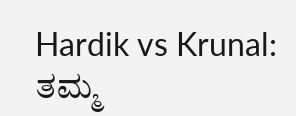Hardik vs Krunal: ತಮ್ಮ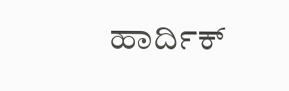ಹಾರ್ದಿಕ್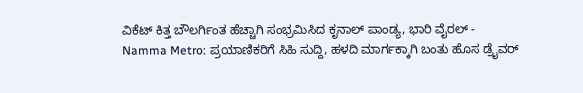ವಿಕೆಟ್ ಕಿತ್ತ ಬೌಲರ್ಗಿಂತ ಹೆಚ್ಚಾಗಿ ಸಂಭ್ರಮಿಸಿದ ಕೃನಾಲ್ ಪಾಂಡ್ಯ, ಭಾರಿ ವೈರಲ್ -
Namma Metro: ಪ್ರಯಾಣಿಕರಿಗೆ ಸಿಹಿ ಸುದ್ದಿ, ಹಳದಿ ಮಾರ್ಗಕ್ಕಾಗಿ ಬಂತು ಹೊಸ ಡ್ರೈವರ್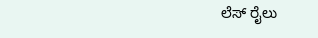ಲೆಸ್ ರೈಲು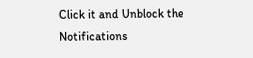Click it and Unblock the Notifications